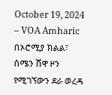October 19, 2024 – VOA Amharic
በኦሮሚያ ክልል፣ ሰሜን ሸዋ ዞን የሚገኘውን ደራ ወረዳ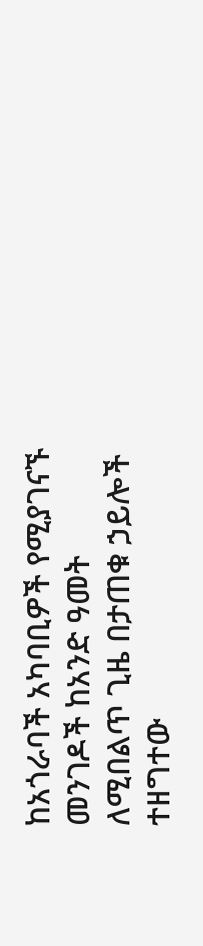ከአጎራባች አካባቢዎች የሚያገናኙ መንገዶች ከአንድ ዓመት ለሚበልጥ ጊዜ በታጠቁ ኃይሎች ተዘግተው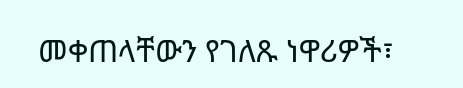መቀጠላቸውን የገለጹ ነዋሪዎች፣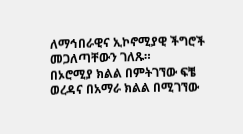ለማኅበራዊና ኢኮኖሚያዊ ችግሮች መጋለጣቸውን ገለጹ።
በኦሮሚያ ክልል በምትገኘው ፍቼ ወረዳና በአማራ ክልል በሚገኘው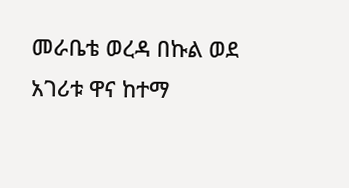መራቤቴ ወረዳ በኩል ወደ አገሪቱ ዋና ከተማ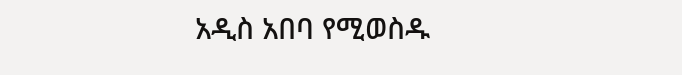አዲስ አበባ የሚወስዱ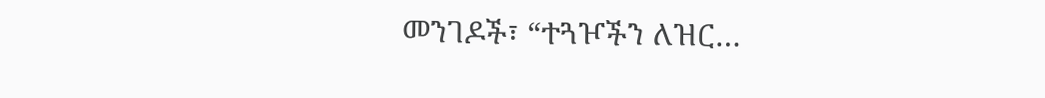መንገዶች፣ “ተጓዦችን ለዝር…